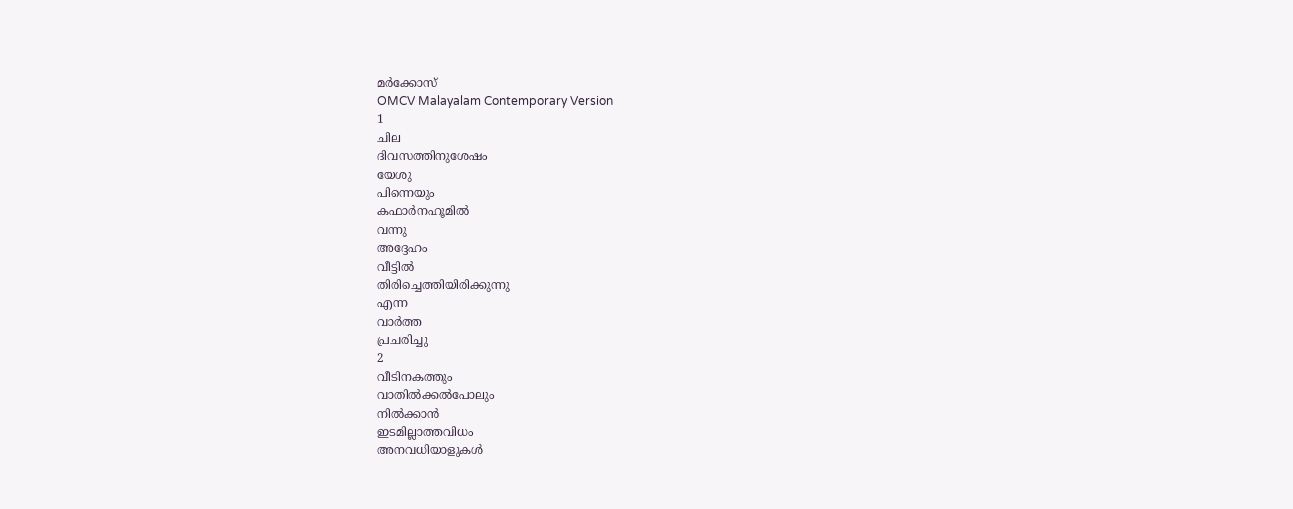മർക്കോസ്
OMCV Malayalam Contemporary Version
1
ചില
ദിവസത്തിനുശേഷം
യേശു
പിന്നെയും
കഫാർനഹൂമിൽ
വന്നു
അദ്ദേഹം
വീട്ടിൽ
തിരിച്ചെത്തിയിരിക്കുന്നു
എന്ന
വാർത്ത
പ്രചരിച്ചു
2
വീടിനകത്തും
വാതിൽക്കൽപോലും
നിൽക്കാൻ
ഇടമില്ലാത്തവിധം
അനവധിയാളുകൾ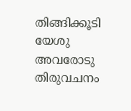തിങ്ങിക്കൂടി
യേശു
അവരോടു
തിരുവചനം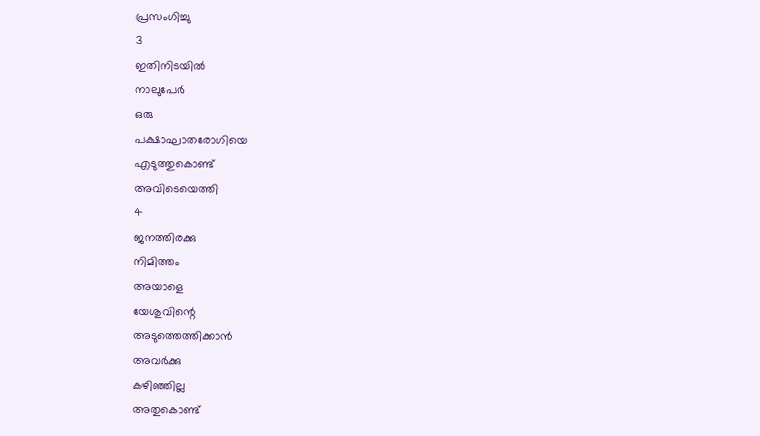പ്രസംഗിച്ചു
3
ഇതിനിടയിൽ
നാലുപേർ
ഒരു
പക്ഷാഘാതരോഗിയെ
എടുത്തുകൊണ്ട്
അവിടെയെത്തി
4
ജനത്തിരക്കു
നിമിത്തം
അയാളെ
യേശുവിന്റെ
അടുത്തെത്തിക്കാൻ
അവർക്കു
കഴിഞ്ഞില്ല
അതുകൊണ്ട്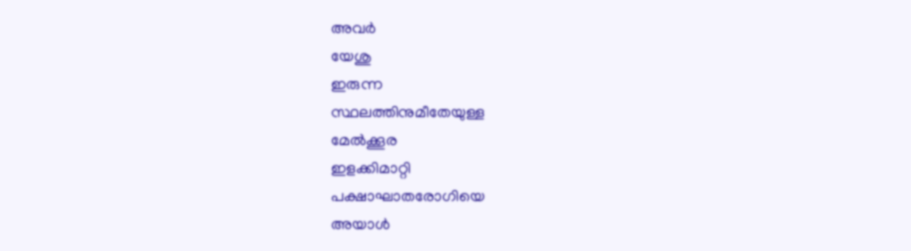അവർ
യേശു
ഇരുന്ന
സ്ഥലത്തിനുമീതേയുള്ള
മേൽക്കൂര
ഇളക്കിമാറ്റി
പക്ഷാഘാതരോഗിയെ
അയാൾ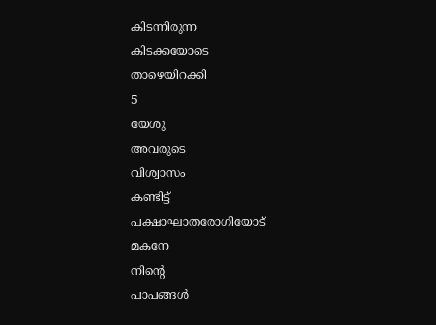കിടന്നിരുന്ന
കിടക്കയോടെ
താഴെയിറക്കി
5
യേശു
അവരുടെ
വിശ്വാസം
കണ്ടിട്ട്
പക്ഷാഘാതരോഗിയോട്
മകനേ
നിന്റെ
പാപങ്ങൾ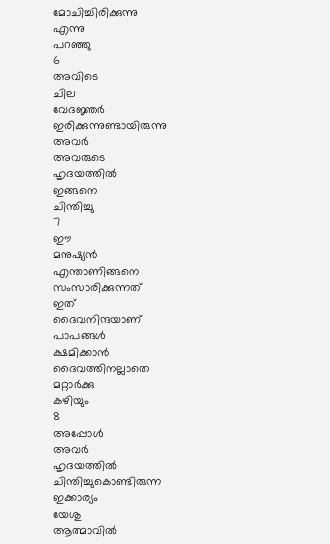മോചിച്ചിരിക്കുന്നു
എന്നു
പറഞ്ഞു
6
അവിടെ
ചില
വേദജ്ഞർ
ഇരിക്കുന്നുണ്ടായിരുന്നു
അവർ
അവരുടെ
ഹൃദയത്തിൽ
ഇങ്ങനെ
ചിന്തിച്ചു
7
ഈ
മനുഷ്യൻ
എന്താണിങ്ങനെ
സംസാരിക്കുന്നത്
ഇത്
ദൈവനിന്ദയാണ്
പാപങ്ങൾ
ക്ഷമിക്കാൻ
ദൈവത്തിനല്ലാതെ
മറ്റാർക്കു
കഴിയും
8
അപ്പോൾ
അവർ
ഹൃദയത്തിൽ
ചിന്തിച്ചുകൊണ്ടിരുന്ന
ഇക്കാര്യം
യേശു
ആത്മാവിൽ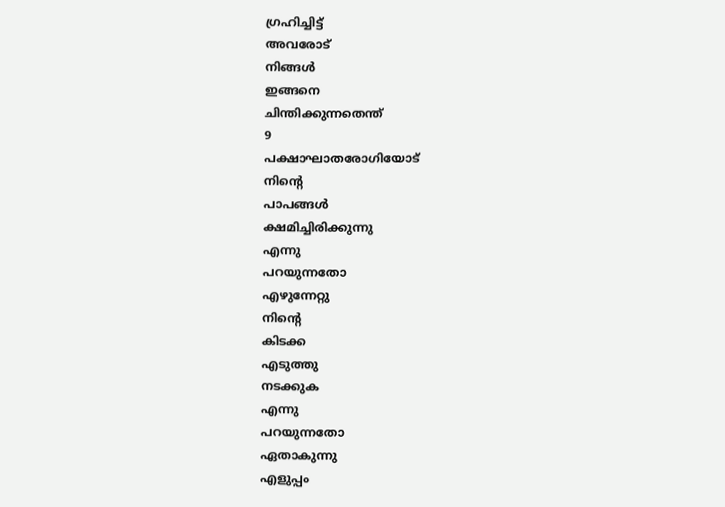ഗ്രഹിച്ചിട്ട്
അവരോട്
നിങ്ങൾ
ഇങ്ങനെ
ചിന്തിക്കുന്നതെന്ത്
9
പക്ഷാഘാതരോഗിയോട്
നിന്റെ
പാപങ്ങൾ
ക്ഷമിച്ചിരിക്കുന്നു
എന്നു
പറയുന്നതോ
എഴുന്നേറ്റു
നിന്റെ
കിടക്ക
എടുത്തു
നടക്കുക
എന്നു
പറയുന്നതോ
ഏതാകുന്നു
എളുപ്പം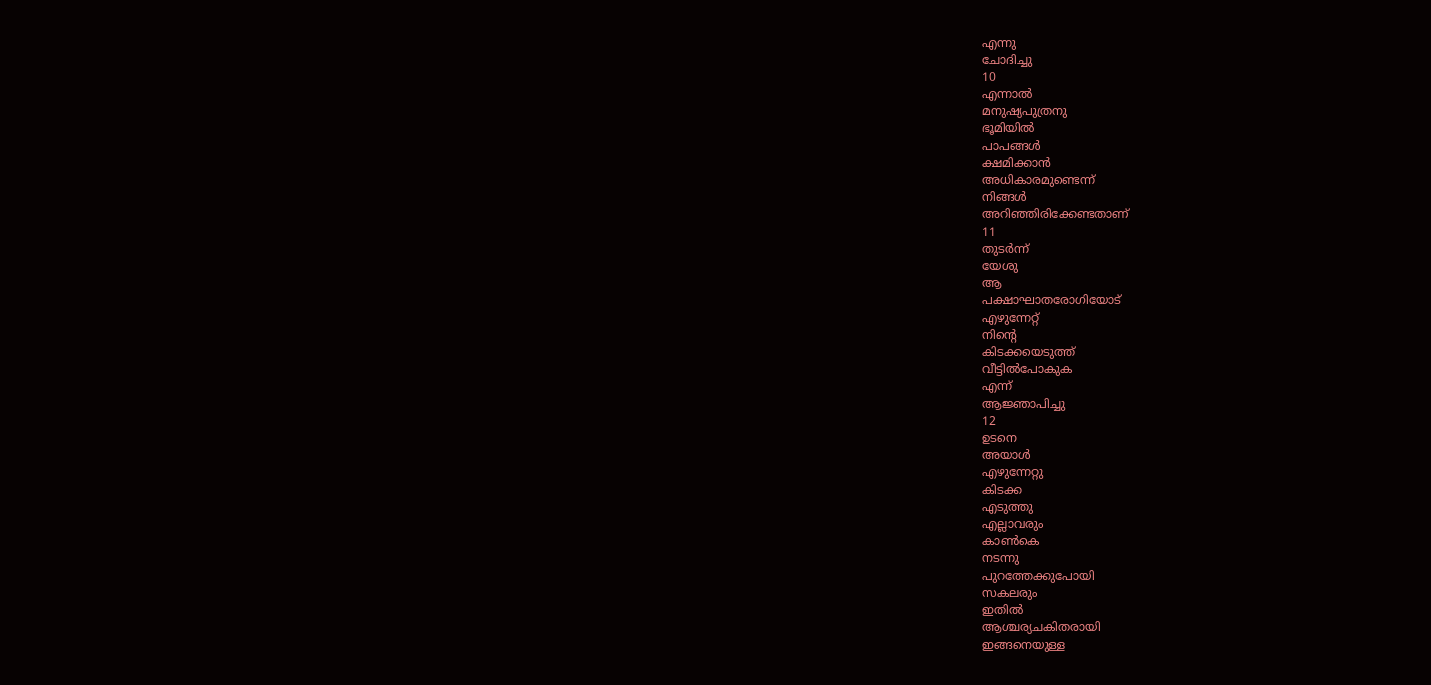എന്നു
ചോദിച്ചു
10
എന്നാൽ
മനുഷ്യപുത്രനു
ഭൂമിയിൽ
പാപങ്ങൾ
ക്ഷമിക്കാൻ
അധികാരമുണ്ടെന്ന്
നിങ്ങൾ
അറിഞ്ഞിരിക്കേണ്ടതാണ്
11
തുടർന്ന്
യേശു
ആ
പക്ഷാഘാതരോഗിയോട്
എഴുന്നേറ്റ്
നിന്റെ
കിടക്കയെടുത്ത്
വീട്ടിൽപോകുക
എന്ന്
ആജ്ഞാപിച്ചു
12
ഉടനെ
അയാൾ
എഴുന്നേറ്റു
കിടക്ക
എടുത്തു
എല്ലാവരും
കാൺകെ
നടന്നു
പുറത്തേക്കുപോയി
സകലരും
ഇതിൽ
ആശ്ചര്യചകിതരായി
ഇങ്ങനെയുള്ള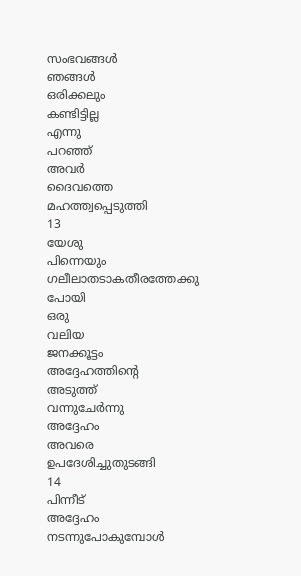സംഭവങ്ങൾ
ഞങ്ങൾ
ഒരിക്കലും
കണ്ടിട്ടില്ല
എന്നു
പറഞ്ഞ്
അവർ
ദൈവത്തെ
മഹത്ത്വപ്പെടുത്തി
13
യേശു
പിന്നെയും
ഗലീലാതടാകതീരത്തേക്കു
പോയി
ഒരു
വലിയ
ജനക്കൂട്ടം
അദ്ദേഹത്തിന്റെ
അടുത്ത്
വന്നുചേർന്നു
അദ്ദേഹം
അവരെ
ഉപദേശിച്ചുതുടങ്ങി
14
പിന്നീട്
അദ്ദേഹം
നടന്നുപോകുമ്പോൾ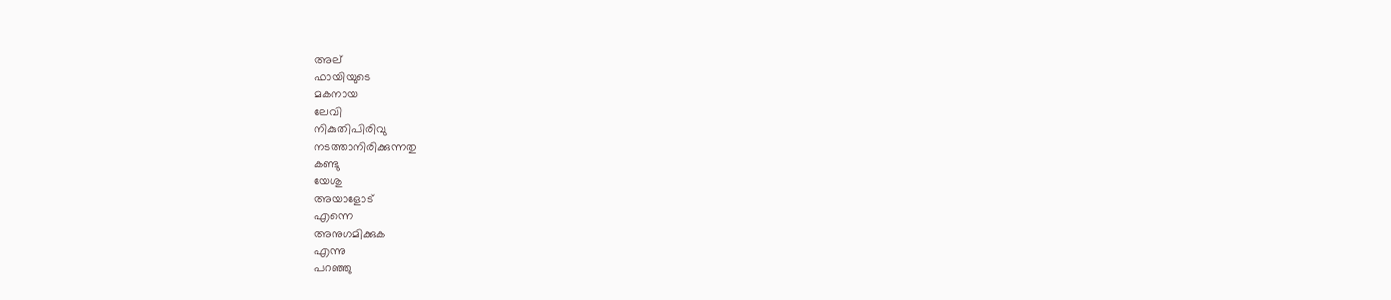അല്
ഫായിയുടെ
മകനായ
ലേവി
നികുതിപിരിവു
നടത്താനിരിക്കുന്നതു
കണ്ടു
യേശു
അയാളോട്
എന്നെ
അനുഗമിക്കുക
എന്നു
പറഞ്ഞു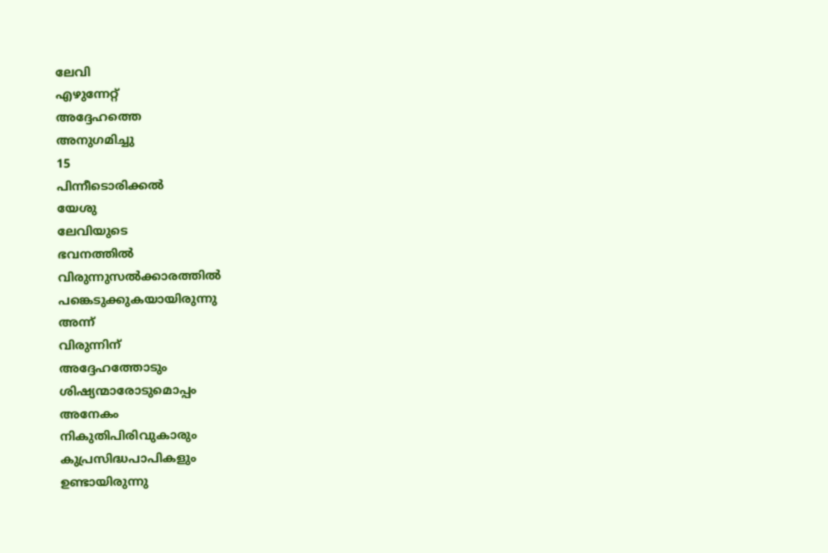ലേവി
എഴുന്നേറ്റ്
അദ്ദേഹത്തെ
അനുഗമിച്ചു
15
പിന്നീടൊരിക്കൽ
യേശു
ലേവിയുടെ
ഭവനത്തിൽ
വിരുന്നുസൽക്കാരത്തിൽ
പങ്കെടുക്കുകയായിരുന്നു
അന്ന്
വിരുന്നിന്
അദ്ദേഹത്തോടും
ശിഷ്യന്മാരോടുമൊപ്പം
അനേകം
നികുതിപിരിവുകാരും
കുപ്രസിദ്ധപാപികളും
ഉണ്ടായിരുന്നു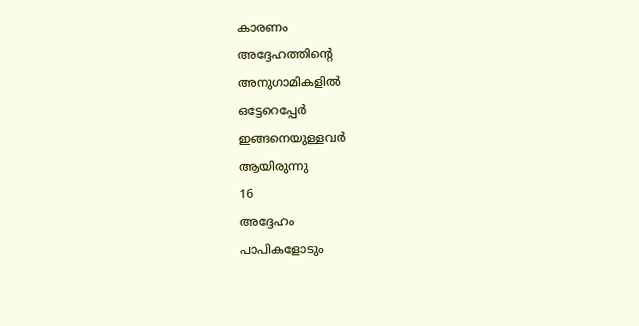കാരണം
അദ്ദേഹത്തിന്റെ
അനുഗാമികളിൽ
ഒട്ടേറെപ്പേർ
ഇങ്ങനെയുള്ളവർ
ആയിരുന്നു
16
അദ്ദേഹം
പാപികളോടും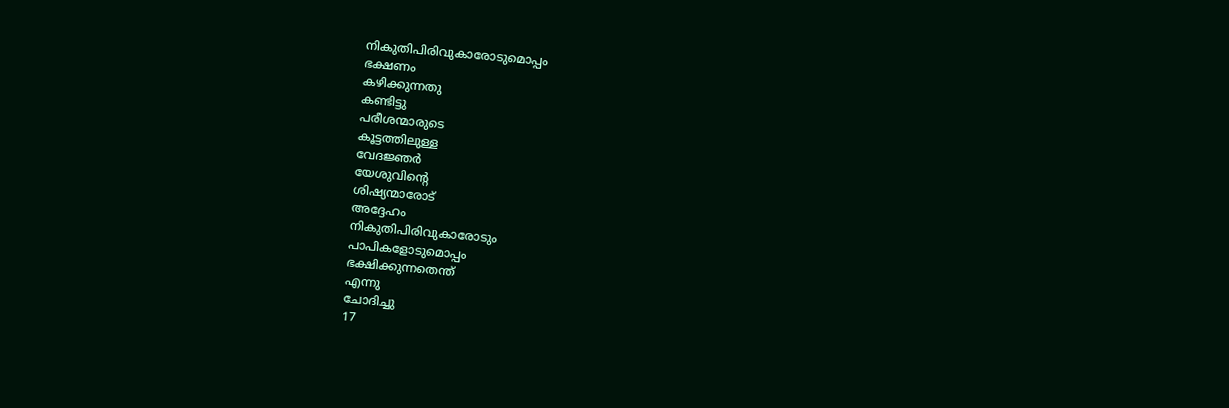നികുതിപിരിവുകാരോടുമൊപ്പം
ഭക്ഷണം
കഴിക്കുന്നതു
കണ്ടിട്ടു
പരീശന്മാരുടെ
കൂട്ടത്തിലുള്ള
വേദജ്ഞർ
യേശുവിന്റെ
ശിഷ്യന്മാരോട്
അദ്ദേഹം
നികുതിപിരിവുകാരോടും
പാപികളോടുമൊപ്പം
ഭക്ഷിക്കുന്നതെന്ത്
എന്നു
ചോദിച്ചു
17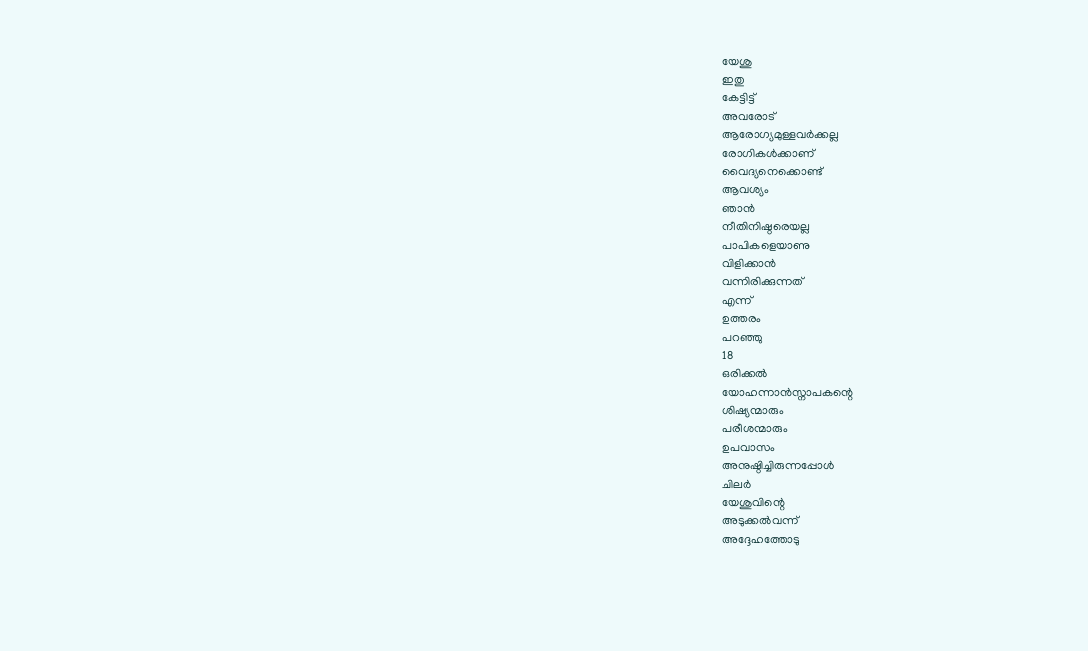യേശു
ഇതു
കേട്ടിട്ട്
അവരോട്
ആരോഗ്യമുള്ളവർക്കല്ല
രോഗികൾക്കാണ്
വൈദ്യനെക്കൊണ്ട്
ആവശ്യം
ഞാൻ
നീതിനിഷ്ഠരെയല്ല
പാപികളെയാണു
വിളിക്കാൻ
വന്നിരിക്കുന്നത്
എന്ന്
ഉത്തരം
പറഞ്ഞു
18
ഒരിക്കൽ
യോഹന്നാൻസ്നാപകന്റെ
ശിഷ്യന്മാരും
പരീശന്മാരും
ഉപവാസം
അനുഷ്ഠിച്ചിരുന്നപ്പോൾ
ചിലർ
യേശുവിന്റെ
അടുക്കൽവന്ന്
അദ്ദേഹത്തോടു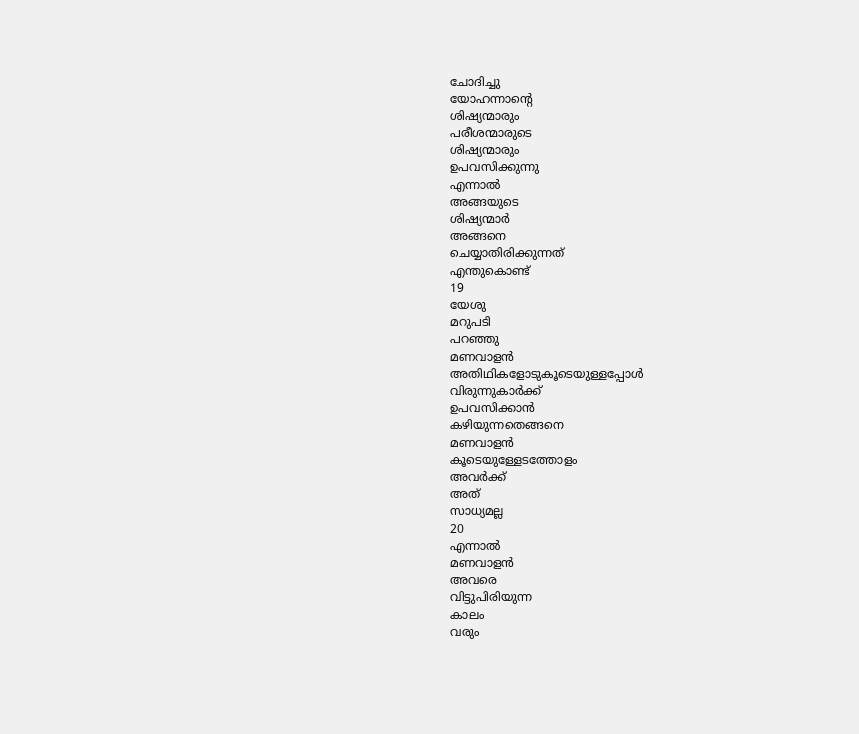ചോദിച്ചു
യോഹന്നാന്റെ
ശിഷ്യന്മാരും
പരീശന്മാരുടെ
ശിഷ്യന്മാരും
ഉപവസിക്കുന്നു
എന്നാൽ
അങ്ങയുടെ
ശിഷ്യന്മാർ
അങ്ങനെ
ചെയ്യാതിരിക്കുന്നത്
എന്തുകൊണ്ട്
19
യേശു
മറുപടി
പറഞ്ഞു
മണവാളൻ
അതിഥികളോടുകൂടെയുള്ളപ്പോൾ
വിരുന്നുകാർക്ക്
ഉപവസിക്കാൻ
കഴിയുന്നതെങ്ങനെ
മണവാളൻ
കൂടെയുള്ളേടത്തോളം
അവർക്ക്
അത്
സാധ്യമല്ല
20
എന്നാൽ
മണവാളൻ
അവരെ
വിട്ടുപിരിയുന്ന
കാലം
വരും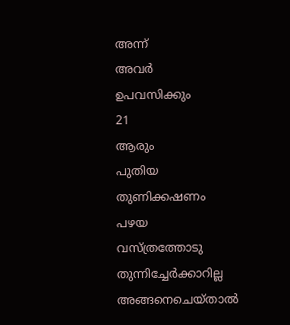അന്ന്
അവർ
ഉപവസിക്കും
21
ആരും
പുതിയ
തുണിക്കഷണം
പഴയ
വസ്ത്രത്തോടു
തുന്നിച്ചേർക്കാറില്ല
അങ്ങനെചെയ്താൽ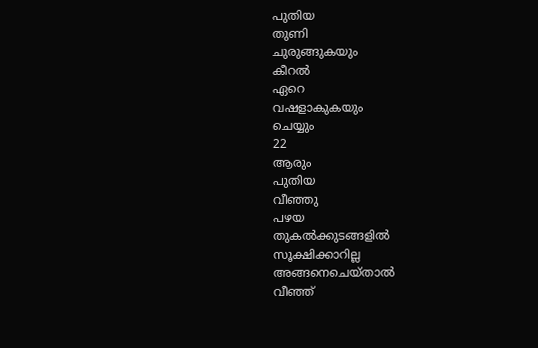പുതിയ
തുണി
ചുരുങ്ങുകയും
കീറൽ
ഏറെ
വഷളാകുകയും
ചെയ്യും
22
ആരും
പുതിയ
വീഞ്ഞു
പഴയ
തുകൽക്കുടങ്ങളിൽ
സൂക്ഷിക്കാറില്ല
അങ്ങനെചെയ്താൽ
വീഞ്ഞ്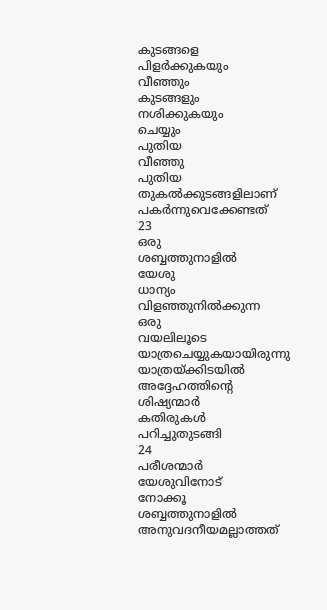കുടങ്ങളെ
പിളർക്കുകയും
വീഞ്ഞും
കുടങ്ങളും
നശിക്കുകയും
ചെയ്യും
പുതിയ
വീഞ്ഞു
പുതിയ
തുകൽക്കുടങ്ങളിലാണ്
പകർന്നുവെക്കേണ്ടത്
23
ഒരു
ശബ്ബത്തുനാളിൽ
യേശു
ധാന്യം
വിളഞ്ഞുനിൽക്കുന്ന
ഒരു
വയലിലൂടെ
യാത്രചെയ്യുകയായിരുന്നു
യാത്രയ്ക്കിടയിൽ
അദ്ദേഹത്തിന്റെ
ശിഷ്യന്മാർ
കതിരുകൾ
പറിച്ചുതുടങ്ങി
24
പരീശന്മാർ
യേശുവിനോട്
നോക്കൂ
ശബ്ബത്തുനാളിൽ
അനുവദനീയമല്ലാത്തത്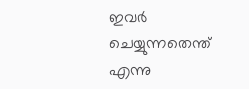ഇവർ
ചെയ്യുന്നതെന്ത്
എന്നു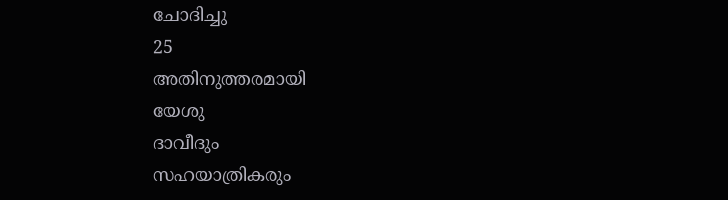ചോദിച്ചു
25
അതിനുത്തരമായി
യേശു
ദാവീദും
സഹയാത്രികരും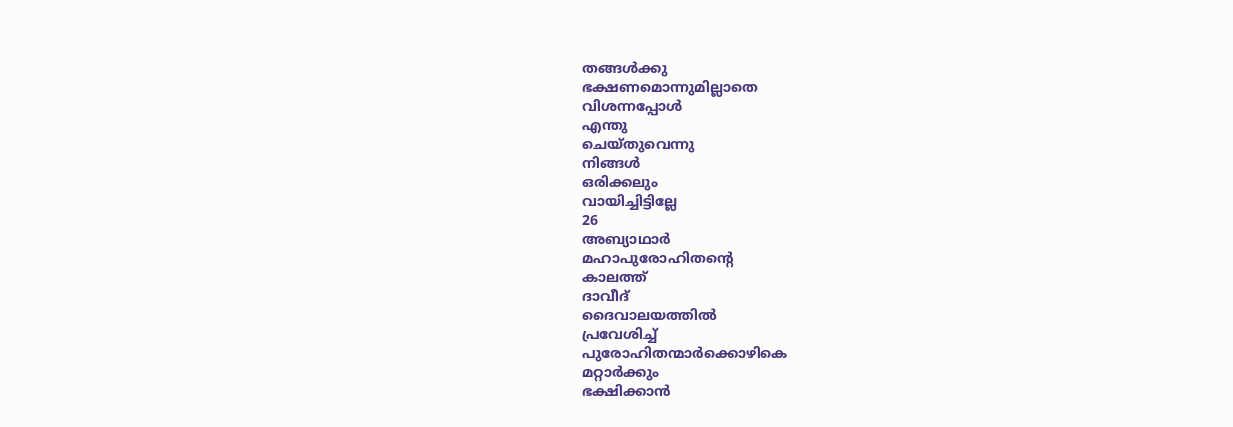തങ്ങൾക്കു
ഭക്ഷണമൊന്നുമില്ലാതെ
വിശന്നപ്പോൾ
എന്തു
ചെയ്തുവെന്നു
നിങ്ങൾ
ഒരിക്കലും
വായിച്ചിട്ടില്ലേ
26
അബ്യാഥാർ
മഹാപുരോഹിതന്റെ
കാലത്ത്
ദാവീദ്
ദൈവാലയത്തിൽ
പ്രവേശിച്ച്
പുരോഹിതന്മാർക്കൊഴികെ
മറ്റാർക്കും
ഭക്ഷിക്കാൻ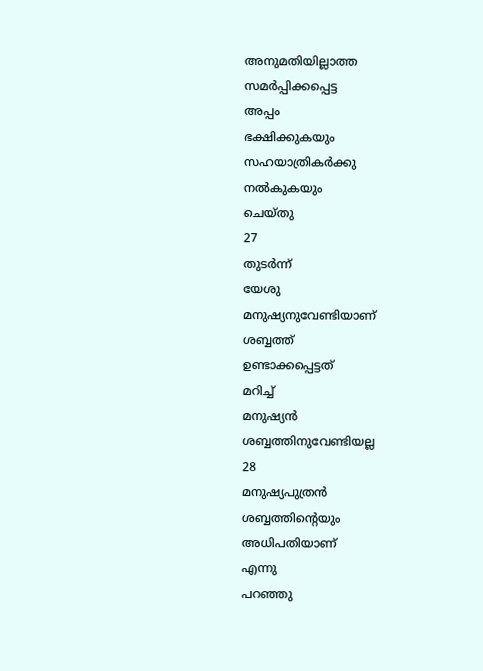അനുമതിയില്ലാത്ത
സമർപ്പിക്കപ്പെട്ട
അപ്പം
ഭക്ഷിക്കുകയും
സഹയാത്രികർക്കു
നൽകുകയും
ചെയ്തു
27
തുടർന്ന്
യേശു
മനുഷ്യനുവേണ്ടിയാണ്
ശബ്ബത്ത്
ഉണ്ടാക്കപ്പെട്ടത്
മറിച്ച്
മനുഷ്യൻ
ശബ്ബത്തിനുവേണ്ടിയല്ല
28
മനുഷ്യപുത്രൻ
ശബ്ബത്തിന്റെയും
അധിപതിയാണ്
എന്നു
പറഞ്ഞു